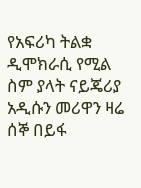የአፍሪካ ትልቋ ዲሞክራሲ የሚል ስም ያላት ናይጄሪያ አዲሱን መሪዋን ዛሬ ሰኞ በይፋ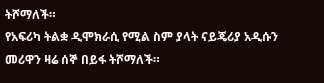ትሾማለች።
የአፍሪካ ትልቋ ዲሞክራሲ የሚል ስም ያላት ናይጄሪያ አዲሱን መሪዋን ዛሬ ሰኞ በይፋ ትሾማለች።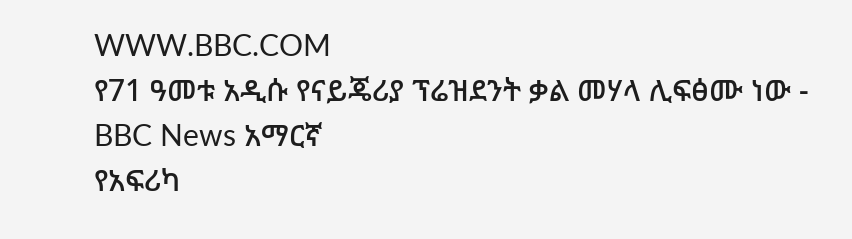WWW.BBC.COM
የ71 ዓመቱ አዲሱ የናይጄሪያ ፕሬዝደንት ቃል መሃላ ሊፍፅሙ ነው - BBC News አማርኛ
የአፍሪካ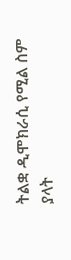ትልቋ ዲሞክራሲ የሚል ስም ያላት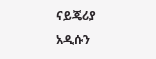ናይጄሪያ አዲሱን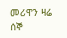መሪዋን ዛሬ ሰኞ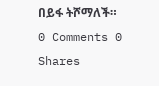በይፋ ትሾማለች።
0 Comments 0 Shares